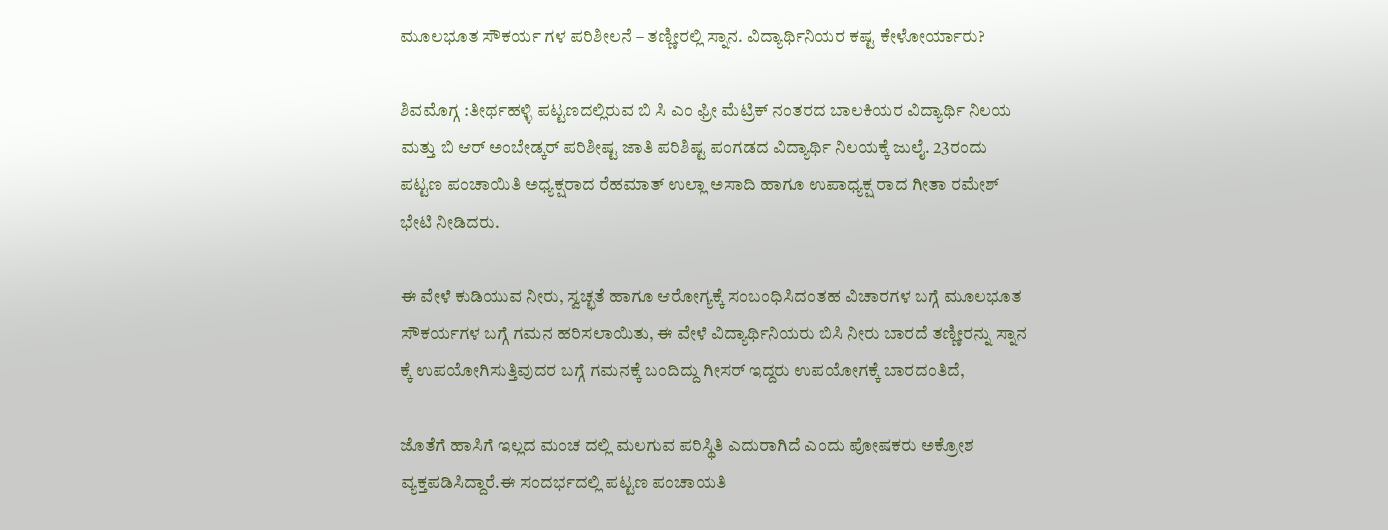ಮೂಲಭೂತ ಸೌಕರ್ಯ ಗಳ ಪರಿಶೀಲನೆ – ತಣ್ಣೀರಲ್ಲಿ ಸ್ನಾನ. ವಿದ್ಯಾರ್ಥಿನಿಯರ ಕಷ್ಟ ಕೇಳೋರ್ಯಾರು?

ಶಿವಮೊಗ್ಗ :ತೀರ್ಥಹಳ್ಳಿ ಪಟ್ಟಣದಲ್ಲಿರುವ ಬಿ ಸಿ ಎಂ ಫ್ರೀ ಮೆಟ್ರಿಕ್ ನಂತರದ ಬಾಲಕಿಯರ ವಿದ್ಯಾರ್ಥಿ ನಿಲಯ ಮತ್ತು ಬಿ ಆರ್ ಅಂಬೇಡ್ಕರ್ ಪರಿಶೀಷ್ಟ ಜಾತಿ ಪರಿಶಿಷ್ಟ ಪಂಗಡದ ವಿದ್ಯಾರ್ಥಿ ನಿಲಯಕ್ಕೆ ಜುಲೈ. 23ರಂದು ಪಟ್ಟಣ ಪಂಚಾಯಿತಿ ಅಧ್ಯಕ್ಷರಾದ ರೆಹಮಾತ್ ಉಲ್ಲಾ ಅಸಾದಿ ಹಾಗೂ ಉಪಾಧ್ಯಕ್ಷ ರಾದ ಗೀತಾ ರಮೇಶ್ ಭೇಟಿ ನೀಡಿದರು.

ಈ ವೇಳೆ ಕುಡಿಯುವ ನೀರು, ಸ್ವಚ್ಛತೆ ಹಾಗೂ ಆರೋಗ್ಯಕ್ಕೆ ಸಂಬಂಧಿಸಿದಂತಹ ವಿಚಾರಗಳ ಬಗ್ಗೆ ಮೂಲಭೂತ ಸೌಕರ್ಯಗಳ ಬಗ್ಗೆ ಗಮನ ಹರಿಸಲಾಯಿತು, ಈ ವೇಳೆ ವಿದ್ಯಾರ್ಥಿನಿಯರು ಬಿಸಿ ನೀರು ಬಾರದೆ ತಣ್ಣೀರನ್ನು ಸ್ನಾನ ಕ್ಕೆ ಉಪಯೋಗಿಸುತ್ತಿವುದರ ಬಗ್ಗೆ ಗಮನಕ್ಕೆ ಬಂದಿದ್ದು ಗೀಸರ್ ಇದ್ದರು ಉಪಯೋಗಕ್ಕೆ ಬಾರದಂತಿದೆ,

ಜೊತೆಗೆ ಹಾಸಿಗೆ ಇಲ್ಲದ ಮಂಚ ದಲ್ಲಿ ಮಲಗುವ ಪರಿಸ್ಥಿತಿ ಎದುರಾಗಿದೆ ಎಂದು ಪೋಷಕರು ಅಕ್ರೋಶ ವ್ಯಕ್ತಪಡಿಸಿದ್ದಾರೆ.ಈ ಸಂದರ್ಭದಲ್ಲಿ ಪಟ್ಟಣ ಪಂಚಾಯತಿ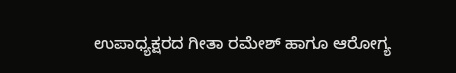ಉಪಾಧ್ಯಕ್ಷರದ ಗೀತಾ ರಮೇಶ್ ಹಾಗೂ ಆರೋಗ್ಯ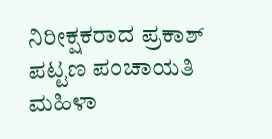ನಿರೀಕ್ಷಕರಾದ ಪ್ರಕಾಶ್ ಪಟ್ಟಣ ಪಂಚಾಯತಿ ಮಹಿಳಾ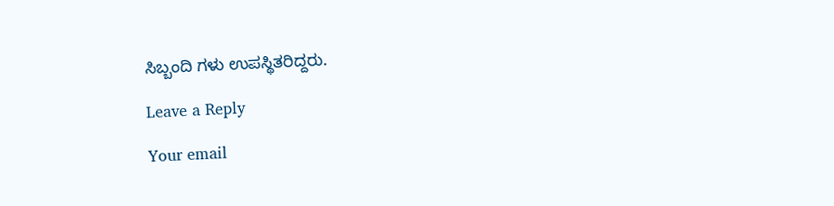ಸಿಬ್ಬಂದಿ ಗಳು ಉಪಸ್ಥಿತರಿದ್ದರು.

Leave a Reply

Your email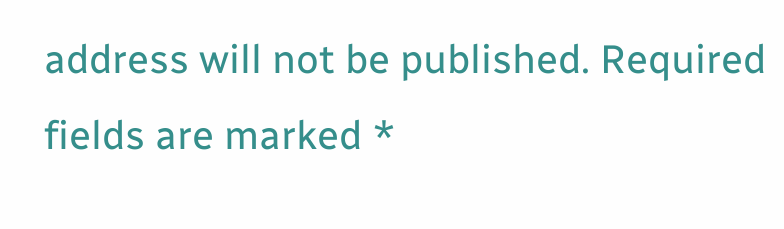address will not be published. Required fields are marked *